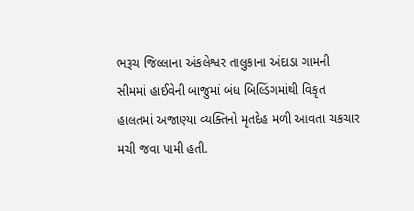ભરૂચ જિલ્લાના અંકલેશ્વર તાલુકાના અંદાડા ગામની સીમમાં હાઈવેની બાજુમાં બંધ બિલ્ડિંગમાંથી વિકૃત હાલતમાં અજાણ્યા વ્યક્તિનો મૃતદેહ મળી આવતા ચકચાર મચી જવા પામી હતી.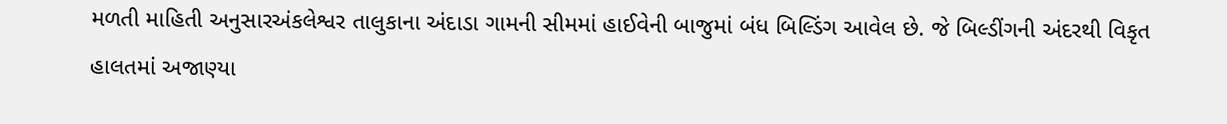મળતી માહિતી અનુસારઅંકલેશ્વર તાલુકાના અંદાડા ગામની સીમમાં હાઈવેની બાજુમાં બંધ બિલ્ડિંગ આવેલ છે. જે બિલ્ડીંગની અંદરથી વિકૃત હાલતમાં અજાણ્યા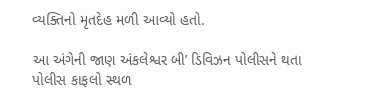વ્યક્તિનો મૃતદેહ મળી આવ્યો હતો.

આ અંગેની જાણ અંકલેશ્વર બી’ ડિવિઝન પોલીસને થતા પોલીસ કાફલો સ્થળ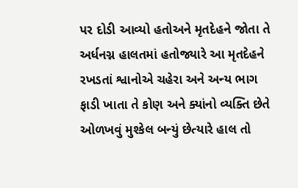પર દોડી આવ્યો હતોઅને મૃતદેહને જોતા તે અર્ધનગ્ન હાલતમાં હતોજ્યારે આ મૃતદેહને રખડતાં શ્વાનોએ ચહેરા અને અન્ય ભાગ ફાડી ખાતા તે કોણ અને ક્યાંનો વ્યક્તિ છેતે ઓળખવું મુશ્કેલ બન્યું છેત્યારે હાલ તો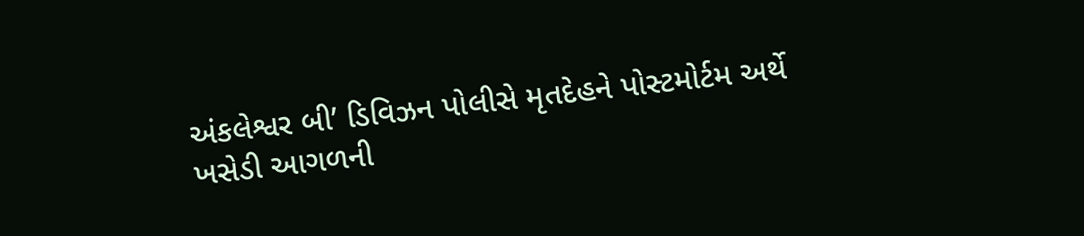અંકલેશ્વર બી’ ડિવિઝન પોલીસે મૃતદેહને પોસ્ટમોર્ટમ અર્થે ખસેડી આગળની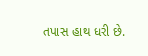તપાસ હાથ ધરી છે.